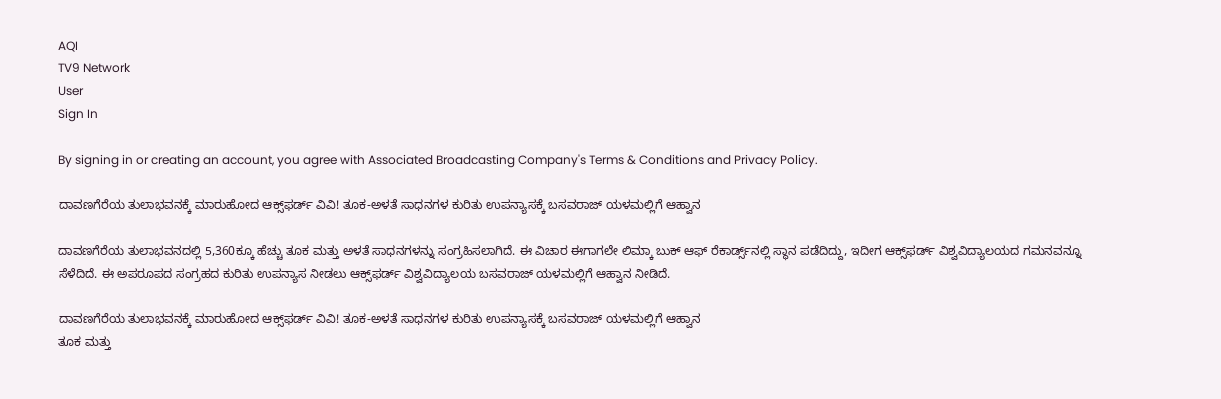AQI
TV9 Network
User
Sign In

By signing in or creating an account, you agree with Associated Broadcasting Company's Terms & Conditions and Privacy Policy.

ದಾವಣಗೆರೆಯ ತುಲಾಭವನಕ್ಕೆ ಮಾರುಹೋದ ಆಕ್ಸ್‌ಫರ್ಡ್ ವಿವಿ! ತೂಕ-ಅಳತೆ ಸಾಧನಗಳ ಕುರಿತು ಉಪನ್ಯಾಸಕ್ಕೆ ಬಸವರಾಜ್ ಯಳಮಲ್ಲಿಗೆ ಆಹ್ವಾನ

ದಾವಣಗೆರೆಯ ತುಲಾಭವನದಲ್ಲಿ 5,360ಕ್ಕೂ ಹೆಚ್ಚು ತೂಕ ಮತ್ತು ಅಳತೆ ಸಾಧನಗಳನ್ನು ಸಂಗ್ರಹಿಸಲಾಗಿದೆ. ಈ ವಿಚಾರ ಈಗಾಗಲೇ ಲಿಮ್ಕಾ ಬುಕ್ ಆಫ್ ರೆಕಾರ್ಡ್ಸ್‌ನಲ್ಲಿ ಸ್ಥಾನ ಪಡೆದಿದ್ದು, ಇದೀಗ ಆಕ್ಸ್‌ಫರ್ಡ್ ವಿಶ್ವವಿದ್ಯಾಲಯದ ಗಮನವನ್ನೂ ಸೆಳೆದಿದೆ. ಈ ಅಪರೂಪದ ಸಂಗ್ರಹದ ಕುರಿತು ಉಪನ್ಯಾಸ ನೀಡಲು ಆಕ್ಸ್‌ಫರ್ಡ್ ವಿಶ್ವವಿದ್ಯಾಲಯ ಬಸವರಾಜ್ ಯಳಮಲ್ಲಿಗೆ ಆಹ್ವಾನ ನೀಡಿದೆ.

ದಾವಣಗೆರೆಯ ತುಲಾಭವನಕ್ಕೆ ಮಾರುಹೋದ ಆಕ್ಸ್‌ಫರ್ಡ್ ವಿವಿ! ತೂಕ-ಅಳತೆ ಸಾಧನಗಳ ಕುರಿತು ಉಪನ್ಯಾಸಕ್ಕೆ ಬಸವರಾಜ್ ಯಳಮಲ್ಲಿಗೆ ಆಹ್ವಾನ
ತೂಕ ಮತ್ತು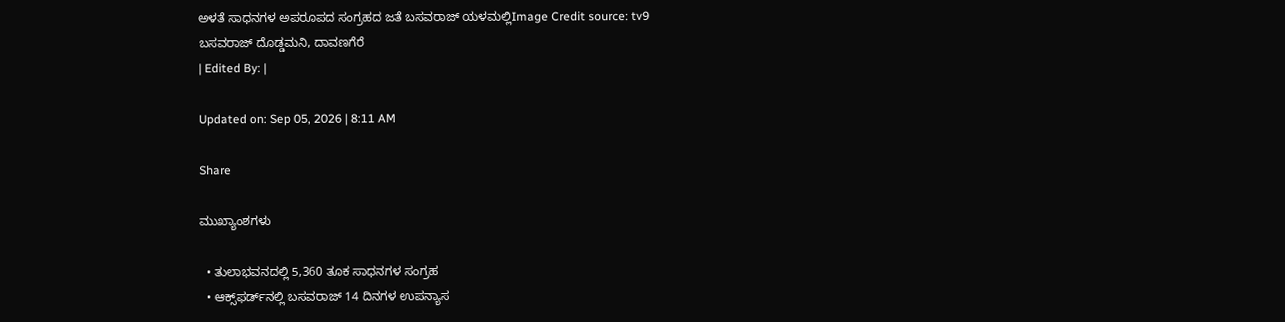ಅಳತೆ ಸಾಧನಗಳ ಅಪರೂಪದ ಸಂಗ್ರಹದ ಜತೆ ಬಸವರಾಜ್ ಯಳಮಲ್ಲಿImage Credit source: tv9
ಬಸವರಾಜ್ ದೊಡ್ಡಮನಿ, ದಾವಣಗೆರೆ
| Edited By: |

Updated on: Sep 05, 2026 | 8:11 AM

Share

ಮುಖ್ಯಾಂಶಗಳು

  • ತುಲಾಭವನದಲ್ಲಿ 5,360 ತೂಕ ಸಾಧನಗಳ ಸಂಗ್ರಹ
  • ಆಕ್ಸ್‌ಫರ್ಡ್‌ನಲ್ಲಿ ಬಸವರಾಜ್ 14 ದಿನಗಳ ಉಪನ್ಯಾಸ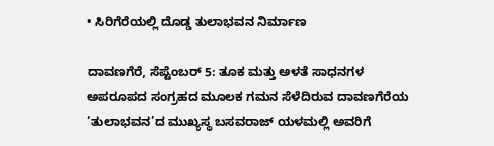• ಸಿರಿಗೆರೆಯಲ್ಲಿ ದೊಡ್ಡ ತುಲಾಭವನ ನಿರ್ಮಾಣ

ದಾವಣಗೆರೆ, ಸೆಪ್ಟೆಂಬರ್ 5: ತೂಕ ಮತ್ತು ಅಳತೆ ಸಾಧನಗಳ ಅಪರೂಪದ ಸಂಗ್ರಹದ ಮೂಲಕ ಗಮನ ಸೆಳೆದಿರುವ ದಾವಣಗೆರೆಯ ‘ತುಲಾಭವನ’ದ ಮುಖ್ಯಸ್ಥ ಬಸವರಾಜ್ ಯಳಮಲ್ಲಿ ಅವರಿಗೆ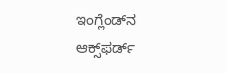ಇಂಗ್ಲೆಂಡ್‌ನ ಆಕ್ಸ್‌ಫರ್ಡ್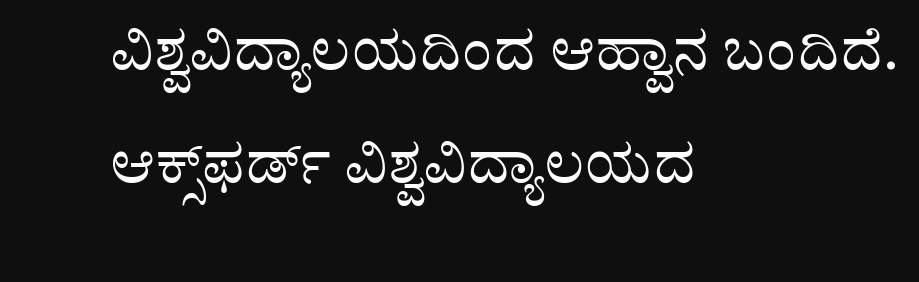ವಿಶ್ವವಿದ್ಯಾಲಯದಿಂದ ಆಹ್ವಾನ ಬಂದಿದೆ. ಆಕ್ಸ್‌ಫರ್ಡ್ ವಿಶ್ವವಿದ್ಯಾಲಯದ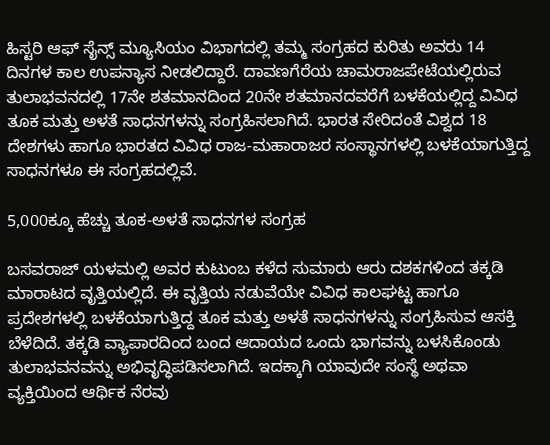ಹಿಸ್ಟರಿ ಆಫ್ ಸೈನ್ಸ್ ಮ್ಯೂಸಿಯಂ ವಿಭಾಗದಲ್ಲಿ ತಮ್ಮ ಸಂಗ್ರಹದ ಕುರಿತು ಅವರು 14 ದಿನಗಳ ಕಾಲ ಉಪನ್ಯಾಸ ನೀಡಲಿದ್ದಾರೆ. ದಾವಣಗೆರೆಯ ಚಾಮರಾಜಪೇಟೆಯಲ್ಲಿರುವ ತುಲಾಭವನದಲ್ಲಿ 17ನೇ ಶತಮಾನದಿಂದ 20ನೇ ಶತಮಾನದವರೆಗೆ ಬಳಕೆಯಲ್ಲಿದ್ದ ವಿವಿಧ ತೂಕ ಮತ್ತು ಅಳತೆ ಸಾಧನಗಳನ್ನು ಸಂಗ್ರಹಿಸಲಾಗಿದೆ. ಭಾರತ ಸೇರಿದಂತೆ ವಿಶ್ವದ 18 ದೇಶಗಳು ಹಾಗೂ ಭಾರತದ ವಿವಿಧ ರಾಜ-ಮಹಾರಾಜರ ಸಂಸ್ಥಾನಗಳಲ್ಲಿ ಬಳಕೆಯಾಗುತ್ತಿದ್ದ ಸಾಧನಗಳೂ ಈ ಸಂಗ್ರಹದಲ್ಲಿವೆ.

5,000ಕ್ಕೂ ಹೆಚ್ಚು ತೂಕ-ಅಳತೆ ಸಾಧನಗಳ ಸಂಗ್ರಹ

ಬಸವರಾಜ್ ಯಳಮಲ್ಲಿ ಅವರ ಕುಟುಂಬ ಕಳೆದ ಸುಮಾರು ಆರು ದಶಕಗಳಿಂದ ತಕ್ಕಡಿ ಮಾರಾಟದ ವೃತ್ತಿಯಲ್ಲಿದೆ. ಈ ವೃತ್ತಿಯ ನಡುವೆಯೇ ವಿವಿಧ ಕಾಲಘಟ್ಟ ಹಾಗೂ ಪ್ರದೇಶಗಳಲ್ಲಿ ಬಳಕೆಯಾಗುತ್ತಿದ್ದ ತೂಕ ಮತ್ತು ಅಳತೆ ಸಾಧನಗಳನ್ನು ಸಂಗ್ರಹಿಸುವ ಆಸಕ್ತಿ ಬೆಳೆದಿದೆ. ತಕ್ಕಡಿ ವ್ಯಾಪಾರದಿಂದ ಬಂದ ಆದಾಯದ ಒಂದು ಭಾಗವನ್ನು ಬಳಸಿಕೊಂಡು ತುಲಾಭವನವನ್ನು ಅಭಿವೃದ್ಧಿಪಡಿಸಲಾಗಿದೆ. ಇದಕ್ಕಾಗಿ ಯಾವುದೇ ಸಂಸ್ಥೆ ಅಥವಾ ವ್ಯಕ್ತಿಯಿಂದ ಆರ್ಥಿಕ ನೆರವು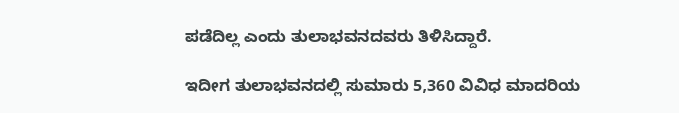ಪಡೆದಿಲ್ಲ ಎಂದು ತುಲಾಭವನದವರು ತಿಳಿಸಿದ್ದಾರೆ.

ಇದೀಗ ತುಲಾಭವನದಲ್ಲಿ ಸುಮಾರು 5,360 ವಿವಿಧ ಮಾದರಿಯ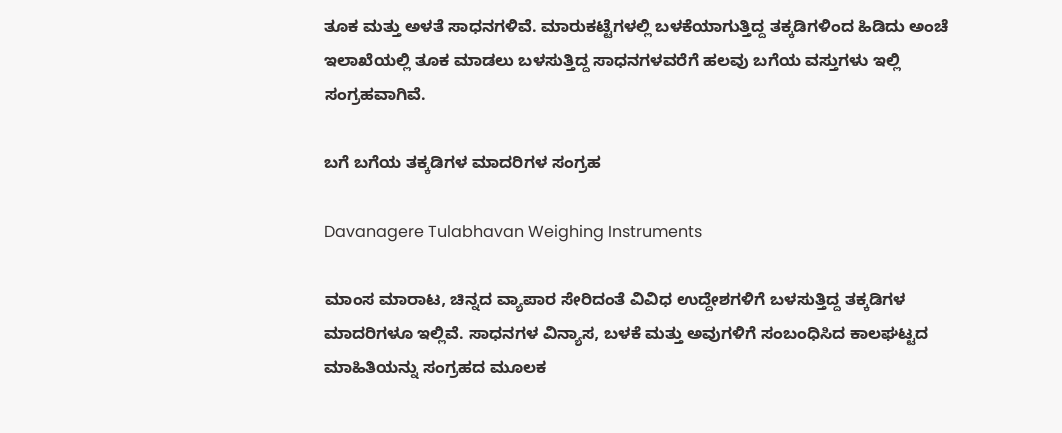ತೂಕ ಮತ್ತು ಅಳತೆ ಸಾಧನಗಳಿವೆ. ಮಾರುಕಟ್ಟೆಗಳಲ್ಲಿ ಬಳಕೆಯಾಗುತ್ತಿದ್ದ ತಕ್ಕಡಿಗಳಿಂದ ಹಿಡಿದು ಅಂಚೆ ಇಲಾಖೆಯಲ್ಲಿ ತೂಕ ಮಾಡಲು ಬಳಸುತ್ತಿದ್ದ ಸಾಧನಗಳವರೆಗೆ ಹಲವು ಬಗೆಯ ವಸ್ತುಗಳು ಇಲ್ಲಿ ಸಂಗ್ರಹವಾಗಿವೆ.

ಬಗೆ ಬಗೆಯ ತಕ್ಕಡಿಗಳ ಮಾದರಿಗಳ ಸಂಗ್ರಹ

Davanagere Tulabhavan Weighing Instruments

ಮಾಂಸ ಮಾರಾಟ, ಚಿನ್ನದ ವ್ಯಾಪಾರ ಸೇರಿದಂತೆ ವಿವಿಧ ಉದ್ದೇಶಗಳಿಗೆ ಬಳಸುತ್ತಿದ್ದ ತಕ್ಕಡಿಗಳ ಮಾದರಿಗಳೂ ಇಲ್ಲಿವೆ. ಸಾಧನಗಳ ವಿನ್ಯಾಸ, ಬಳಕೆ ಮತ್ತು ಅವುಗಳಿಗೆ ಸಂಬಂಧಿಸಿದ ಕಾಲಘಟ್ಟದ ಮಾಹಿತಿಯನ್ನು ಸಂಗ್ರಹದ ಮೂಲಕ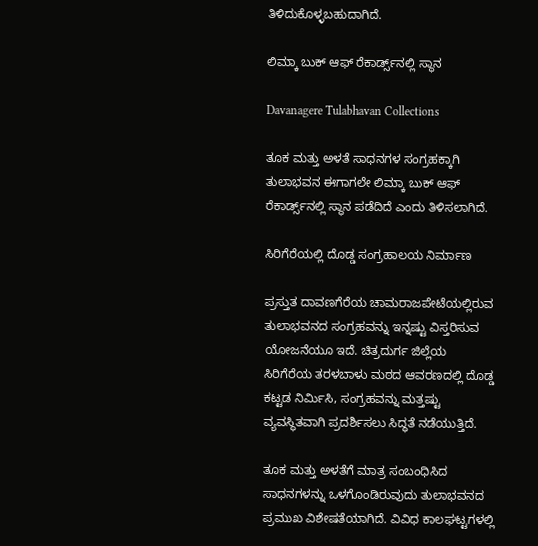ತಿಳಿದುಕೊಳ್ಳಬಹುದಾಗಿದೆ.

ಲಿಮ್ಕಾ ಬುಕ್ ಆಫ್ ರೆಕಾರ್ಡ್ಸ್‌ನಲ್ಲಿ ಸ್ಥಾನ

Davanagere Tulabhavan Collections

ತೂಕ ಮತ್ತು ಅಳತೆ ಸಾಧನಗಳ ಸಂಗ್ರಹಕ್ಕಾಗಿ ತುಲಾಭವನ ಈಗಾಗಲೇ ಲಿಮ್ಕಾ ಬುಕ್ ಆಫ್ ರೆಕಾರ್ಡ್ಸ್‌ನಲ್ಲಿ ಸ್ಥಾನ ಪಡೆದಿದೆ ಎಂದು ತಿಳಿಸಲಾಗಿದೆ.

ಸಿರಿಗೆರೆಯಲ್ಲಿ ದೊಡ್ಡ ಸಂಗ್ರಹಾಲಯ ನಿರ್ಮಾಣ

ಪ್ರಸ್ತುತ ದಾವಣಗೆರೆಯ ಚಾಮರಾಜಪೇಟೆಯಲ್ಲಿರುವ ತುಲಾಭವನದ ಸಂಗ್ರಹವನ್ನು ಇನ್ನಷ್ಟು ವಿಸ್ತರಿಸುವ ಯೋಜನೆಯೂ ಇದೆ. ಚಿತ್ರದುರ್ಗ ಜಿಲ್ಲೆಯ ಸಿರಿಗೆರೆಯ ತರಳಬಾಳು ಮಠದ ಆವರಣದಲ್ಲಿ ದೊಡ್ಡ ಕಟ್ಟಡ ನಿರ್ಮಿಸಿ, ಸಂಗ್ರಹವನ್ನು ಮತ್ತಷ್ಟು ವ್ಯವಸ್ಥಿತವಾಗಿ ಪ್ರದರ್ಶಿಸಲು ಸಿದ್ಧತೆ ನಡೆಯುತ್ತಿದೆ.

ತೂಕ ಮತ್ತು ಅಳತೆಗೆ ಮಾತ್ರ ಸಂಬಂಧಿಸಿದ ಸಾಧನಗಳನ್ನು ಒಳಗೊಂಡಿರುವುದು ತುಲಾಭವನದ ಪ್ರಮುಖ ವಿಶೇಷತೆಯಾಗಿದೆ. ವಿವಿಧ ಕಾಲಘಟ್ಟಗಳಲ್ಲಿ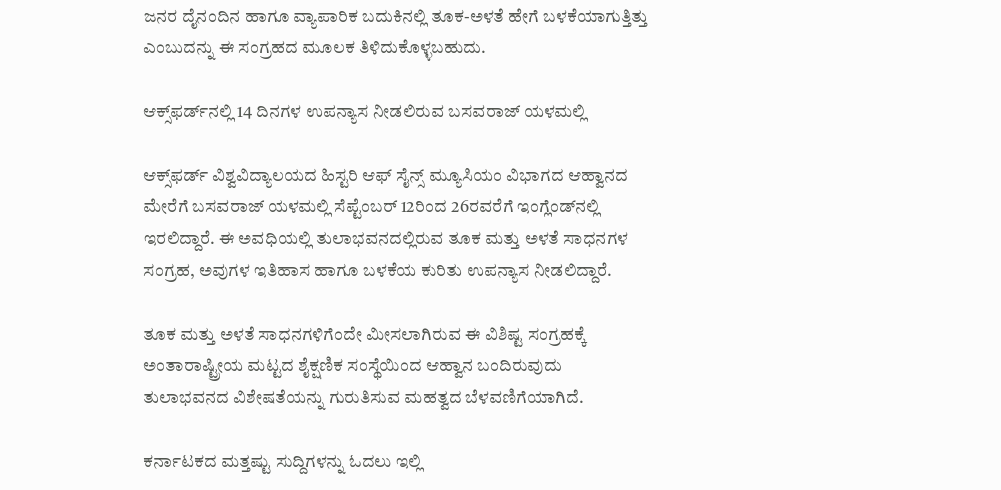ಜನರ ದೈನಂದಿನ ಹಾಗೂ ವ್ಯಾಪಾರಿಕ ಬದುಕಿನಲ್ಲಿ ತೂಕ-ಅಳತೆ ಹೇಗೆ ಬಳಕೆಯಾಗುತ್ತಿತ್ತು ಎಂಬುದನ್ನು ಈ ಸಂಗ್ರಹದ ಮೂಲಕ ತಿಳಿದುಕೊಳ್ಳಬಹುದು.

ಆಕ್ಸ್‌ಫರ್ಡ್‌ನಲ್ಲಿ 14 ದಿನಗಳ ಉಪನ್ಯಾಸ ನೀಡಲಿರುವ ಬಸವರಾಜ್ ಯಳಮಲ್ಲಿ

ಆಕ್ಸ್‌ಫರ್ಡ್ ವಿಶ್ವವಿದ್ಯಾಲಯದ ಹಿಸ್ಟರಿ ಆಫ್ ಸೈನ್ಸ್ ಮ್ಯೂಸಿಯಂ ವಿಭಾಗದ ಆಹ್ವಾನದ ಮೇರೆಗೆ ಬಸವರಾಜ್ ಯಳಮಲ್ಲಿ ಸೆಪ್ಟೆಂಬರ್ 12ರಿಂದ 26ರವರೆಗೆ ಇಂಗ್ಲೆಂಡ್‌ನಲ್ಲಿ ಇರಲಿದ್ದಾರೆ. ಈ ಅವಧಿಯಲ್ಲಿ ತುಲಾಭವನದಲ್ಲಿರುವ ತೂಕ ಮತ್ತು ಅಳತೆ ಸಾಧನಗಳ ಸಂಗ್ರಹ, ಅವುಗಳ ಇತಿಹಾಸ ಹಾಗೂ ಬಳಕೆಯ ಕುರಿತು ಉಪನ್ಯಾಸ ನೀಡಲಿದ್ದಾರೆ.

ತೂಕ ಮತ್ತು ಅಳತೆ ಸಾಧನಗಳಿಗೆಂದೇ ಮೀಸಲಾಗಿರುವ ಈ ವಿಶಿಷ್ಟ ಸಂಗ್ರಹಕ್ಕೆ ಅಂತಾರಾಷ್ಟ್ರೀಯ ಮಟ್ಟದ ಶೈಕ್ಷಣಿಕ ಸಂಸ್ಥೆಯಿಂದ ಆಹ್ವಾನ ಬಂದಿರುವುದು ತುಲಾಭವನದ ವಿಶೇಷತೆಯನ್ನು ಗುರುತಿಸುವ ಮಹತ್ವದ ಬೆಳವಣಿಗೆಯಾಗಿದೆ.

ಕರ್ನಾಟಕದ ಮತ್ತಷ್ಟು ಸುದ್ದಿಗಳನ್ನು ಓದಲು ಇಲ್ಲಿ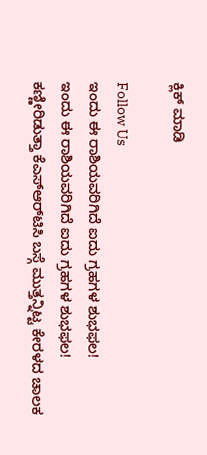ಕ್ಲಿಕ್ ಮಾಡಿ

Follow Us
ಇಂದು ಈ ರಾಶಿಯವರಿಗಿದೆ ಐದು ಗ್ರಹಗಳ ಶುಭಫಲ!
ಇಂದು ಈ ರಾಶಿಯವರಿಗಿದೆ ಐದು ಗ್ರಹಗಳ ಶುಭಫಲ!
ಕಣ್ಣೀರಿಡುತ್ತಾ ಕೆಎಸ್‌ಆರ್‌ಟಿಸಿ ಬಸ್ಗೆ ಮುತ್ತನ್ನಿಟ್ಟ ಕೇರಳದ ಚಾಲಕ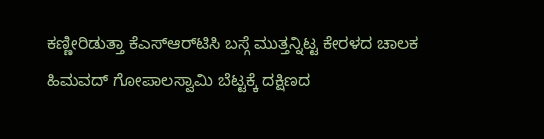ಕಣ್ಣೀರಿಡುತ್ತಾ ಕೆಎಸ್‌ಆರ್‌ಟಿಸಿ ಬಸ್ಗೆ ಮುತ್ತನ್ನಿಟ್ಟ ಕೇರಳದ ಚಾಲಕ
ಹಿಮವದ್ ಗೋಪಾಲಸ್ವಾಮಿ ಬೆಟ್ಟಕ್ಕೆ ದಕ್ಷಿಣದ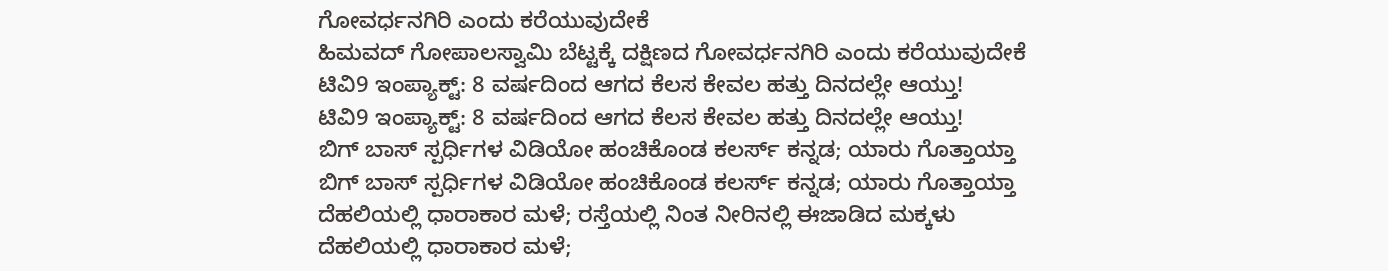ಗೋವರ್ಧನಗಿರಿ ಎಂದು ಕರೆಯುವುದೇಕೆ
ಹಿಮವದ್ ಗೋಪಾಲಸ್ವಾಮಿ ಬೆಟ್ಟಕ್ಕೆ ದಕ್ಷಿಣದ ಗೋವರ್ಧನಗಿರಿ ಎಂದು ಕರೆಯುವುದೇಕೆ
ಟಿವಿ9 ಇಂಪ್ಯಾಕ್ಟ್: 8 ವರ್ಷದಿಂದ ಆಗದ ಕೆಲಸ ಕೇವಲ ಹತ್ತು ದಿನದಲ್ಲೇ ಆಯ್ತು!
ಟಿವಿ9 ಇಂಪ್ಯಾಕ್ಟ್: 8 ವರ್ಷದಿಂದ ಆಗದ ಕೆಲಸ ಕೇವಲ ಹತ್ತು ದಿನದಲ್ಲೇ ಆಯ್ತು!
ಬಿಗ್ ಬಾಸ್ ಸ್ಪರ್ಧಿಗಳ ವಿಡಿಯೋ ಹಂಚಿಕೊಂಡ ಕಲರ್ಸ್ ಕನ್ನಡ; ಯಾರು ಗೊತ್ತಾಯ್ತಾ
ಬಿಗ್ ಬಾಸ್ ಸ್ಪರ್ಧಿಗಳ ವಿಡಿಯೋ ಹಂಚಿಕೊಂಡ ಕಲರ್ಸ್ ಕನ್ನಡ; ಯಾರು ಗೊತ್ತಾಯ್ತಾ
ದೆಹಲಿಯಲ್ಲಿ ಧಾರಾಕಾರ ಮಳೆ; ರಸ್ತೆಯಲ್ಲಿ ನಿಂತ ನೀರಿನಲ್ಲಿ ಈಜಾಡಿದ ಮಕ್ಕಳು
ದೆಹಲಿಯಲ್ಲಿ ಧಾರಾಕಾರ ಮಳೆ;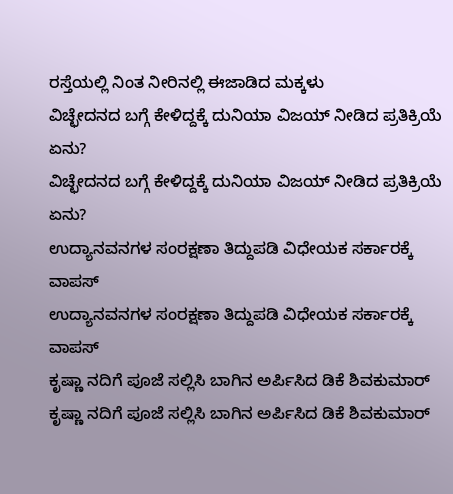ರಸ್ತೆಯಲ್ಲಿ ನಿಂತ ನೀರಿನಲ್ಲಿ ಈಜಾಡಿದ ಮಕ್ಕಳು
ವಿಚ್ಛೇದನದ ಬಗ್ಗೆ ಕೇಳಿದ್ದಕ್ಕೆ ದುನಿಯಾ ವಿಜಯ್ ನೀಡಿದ ಪ್ರತಿಕ್ರಿಯೆ ಏನು?
ವಿಚ್ಛೇದನದ ಬಗ್ಗೆ ಕೇಳಿದ್ದಕ್ಕೆ ದುನಿಯಾ ವಿಜಯ್ ನೀಡಿದ ಪ್ರತಿಕ್ರಿಯೆ ಏನು?
ಉದ್ಯಾನವನಗಳ ಸಂರಕ್ಷಣಾ ತಿದ್ದುಪಡಿ ವಿಧೇಯಕ ಸರ್ಕಾರಕ್ಕೆ ವಾಪಸ್
ಉದ್ಯಾನವನಗಳ ಸಂರಕ್ಷಣಾ ತಿದ್ದುಪಡಿ ವಿಧೇಯಕ ಸರ್ಕಾರಕ್ಕೆ ವಾಪಸ್
ಕೃಷ್ಣಾ ನದಿಗೆ ಪೂಜೆ ಸಲ್ಲಿಸಿ ಬಾಗಿನ ಅರ್ಪಿಸಿದ ಡಿಕೆ ಶಿವಕುಮಾರ್
ಕೃಷ್ಣಾ ನದಿಗೆ ಪೂಜೆ ಸಲ್ಲಿಸಿ ಬಾಗಿನ ಅರ್ಪಿಸಿದ ಡಿಕೆ ಶಿವಕುಮಾರ್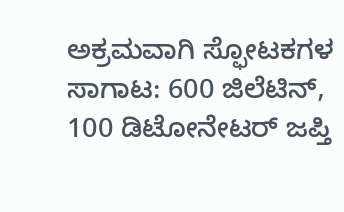ಅಕ್ರಮವಾಗಿ ಸ್ಫೋಟಕಗಳ ಸಾಗಾಟ: 600 ಜಿಲೆಟಿನ್, 100 ಡಿಟೋನೇಟರ್ ಜಪ್ತಿ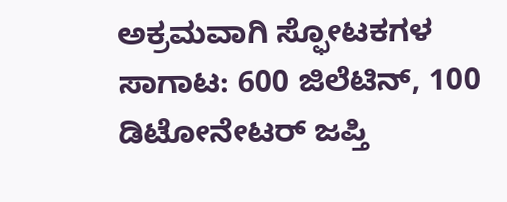ಅಕ್ರಮವಾಗಿ ಸ್ಫೋಟಕಗಳ ಸಾಗಾಟ: 600 ಜಿಲೆಟಿನ್, 100 ಡಿಟೋನೇಟರ್ ಜಪ್ತಿ